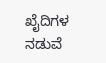ಖೈದಿಗಳ ನಡುವೆ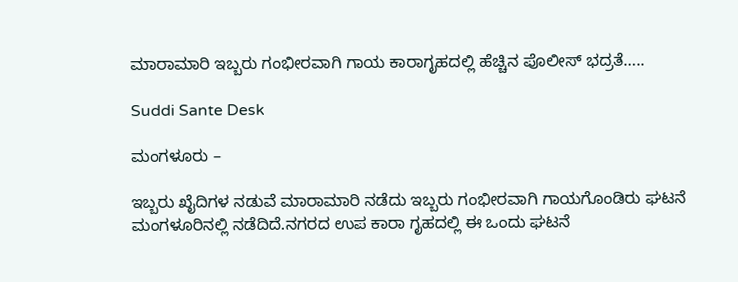ಮಾರಾಮಾರಿ ಇಬ್ಬರು ಗಂಭೀರವಾಗಿ ಗಾಯ ಕಾರಾಗೃಹದಲ್ಲಿ ಹೆಚ್ಚಿನ ಪೊಲೀಸ್ ಭದ್ರತೆ…..

Suddi Sante Desk

ಮಂಗಳೂರು –

ಇಬ್ಬರು ಖೈದಿಗಳ ನಡುವೆ ಮಾರಾಮಾರಿ ನಡೆದು ಇಬ್ಬರು ಗಂಭೀರವಾಗಿ ಗಾಯಗೊಂಡಿರು ಘಟನೆ ಮಂಗಳೂರಿನಲ್ಲಿ ನಡೆದಿದೆ.ನಗರದ ಉಪ ಕಾರಾ ಗೃಹದಲ್ಲಿ ಈ ಒಂದು ಘಟನೆ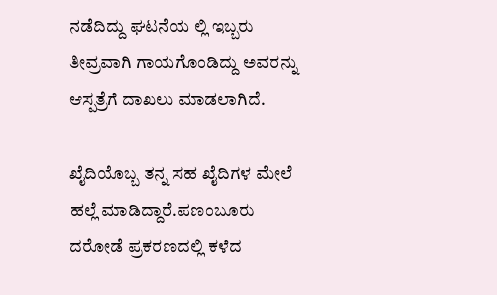ನಡೆದಿದ್ದು ಘಟನೆಯ ಲ್ಲಿ ಇಬ್ಬರು ತೀವ್ರವಾಗಿ ಗಾಯಗೊಂಡಿದ್ದು ಅವರನ್ನು ಆಸ್ಪತ್ರೆಗೆ ದಾಖಲು ಮಾಡಲಾಗಿದೆ.

ಖೈದಿಯೊಬ್ಬ ತನ್ನ ಸಹ ಖೈದಿಗಳ ಮೇಲೆ ಹಲ್ಲೆ ಮಾಡಿದ್ದಾರೆ‌‌‌‌.ಪಣಂಬೂರು ದರೋಡೆ ಪ್ರಕರಣದಲ್ಲಿ ಕಳೆದ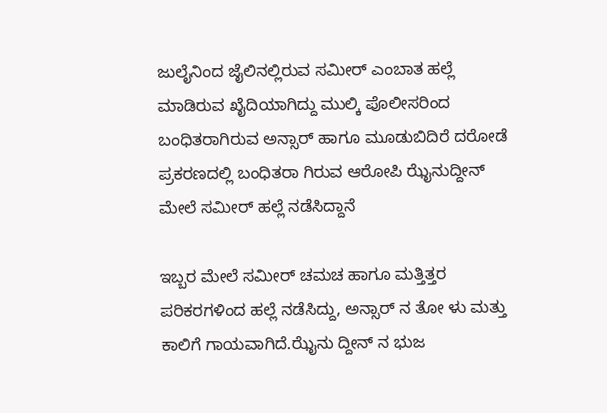ಜುಲೈನಿಂದ ಜೈಲಿನಲ್ಲಿರುವ ಸಮೀರ್ ಎಂಬಾತ ಹಲ್ಲೆ ಮಾಡಿರುವ ಖೈದಿಯಾಗಿದ್ದು ಮುಲ್ಕಿ ಪೊಲೀಸರಿಂದ ಬಂಧಿತರಾಗಿರುವ ಅನ್ಸಾರ್ ಹಾಗೂ ಮೂಡುಬಿದಿರೆ ದರೋಡೆ ಪ್ರಕರಣದಲ್ಲಿ ಬಂಧಿತರಾ ಗಿರುವ ಆರೋಪಿ ಝೈನುದ್ದೀನ್ ಮೇಲೆ ಸಮೀರ್ ಹಲ್ಲೆ ನಡೆಸಿದ್ದಾನೆ

ಇಬ್ಬರ ಮೇಲೆ ಸಮೀರ್ ಚಮಚ ಹಾಗೂ ಮತ್ತಿತ್ತರ ಪರಿಕರಗಳಿಂದ ಹಲ್ಲೆ ನಡೆಸಿದ್ದು, ಅನ್ಸಾರ್ ನ ತೋ ಳು ಮತ್ತು ಕಾಲಿಗೆ ಗಾಯವಾಗಿದೆ.ಝೈನು ದ್ದೀನ್ ನ ಭುಜ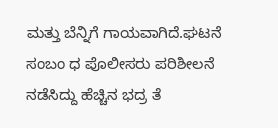ಮತ್ತು ಬೆನ್ನಿಗೆ ಗಾಯವಾಗಿದೆ.ಘಟನೆ ಸಂಬಂ ಧ ಪೊಲೀಸರು ಪರಿಶೀಲನೆ ನಡೆಸಿದ್ದು ಹೆಚ್ಚಿನ ಭದ್ರ ತೆ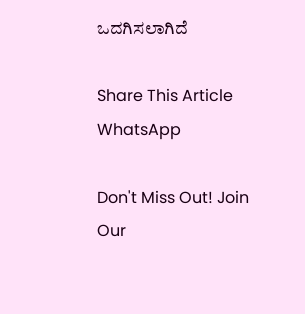ಒದಗಿಸಲಾಗಿದೆ

Share This Article
WhatsApp

Don't Miss Out! Join Our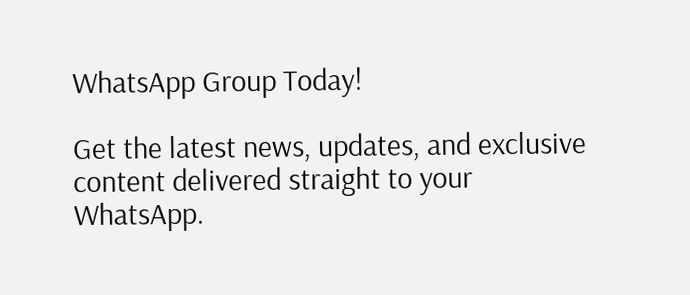WhatsApp Group Today!

Get the latest news, updates, and exclusive content delivered straight to your WhatsApp.